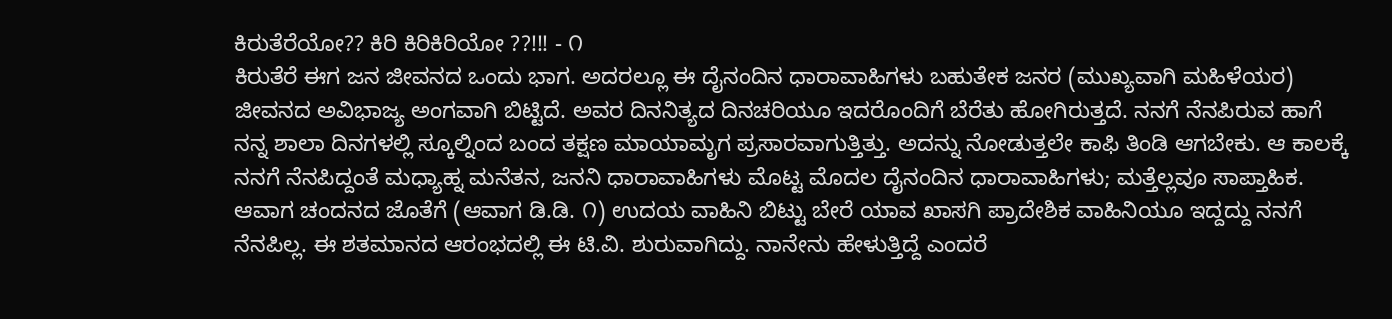ಕಿರುತೆರೆಯೋ?? ಕಿರಿ ಕಿರಿಕಿರಿಯೋ ??!!! - ೧
ಕಿರುತೆರೆ ಈಗ ಜನ ಜೀವನದ ಒಂದು ಭಾಗ. ಅದರಲ್ಲೂ ಈ ದೈನಂದಿನ ಧಾರಾವಾಹಿಗಳು ಬಹುತೇಕ ಜನರ (ಮುಖ್ಯವಾಗಿ ಮಹಿಳೆಯರ) ಜೀವನದ ಅವಿಭಾಜ್ಯ ಅಂಗವಾಗಿ ಬಿಟ್ಟಿದೆ. ಅವರ ದಿನನಿತ್ಯದ ದಿನಚರಿಯೂ ಇದರೊಂದಿಗೆ ಬೆರೆತು ಹೋಗಿರುತ್ತದೆ. ನನಗೆ ನೆನಪಿರುವ ಹಾಗೆ ನನ್ನ ಶಾಲಾ ದಿನಗಳಲ್ಲಿ ಸ್ಕೂಲ್ನಿಂದ ಬಂದ ತಕ್ಷಣ ಮಾಯಾಮೃಗ ಪ್ರಸಾರವಾಗುತ್ತಿತ್ತು. ಅದನ್ನು ನೋಡುತ್ತಲೇ ಕಾಫಿ ತಿಂಡಿ ಆಗಬೇಕು. ಆ ಕಾಲಕ್ಕೆ ನನಗೆ ನೆನಪಿದ್ದಂತೆ ಮಧ್ಯಾಹ್ನ ಮನೆತನ, ಜನನಿ ಧಾರಾವಾಹಿಗಳು ಮೊಟ್ಟ ಮೊದಲ ದೈನಂದಿನ ಧಾರಾವಾಹಿಗಳು; ಮತ್ತೆಲ್ಲವೂ ಸಾಪ್ತಾಹಿಕ. ಆವಾಗ ಚಂದನದ ಜೊತೆಗೆ (ಆವಾಗ ಡಿ.ಡಿ. ೧) ಉದಯ ವಾಹಿನಿ ಬಿಟ್ಟು ಬೇರೆ ಯಾವ ಖಾಸಗಿ ಪ್ರಾದೇಶಿಕ ವಾಹಿನಿಯೂ ಇದ್ದದ್ದು ನನಗೆ ನೆನಪಿಲ್ಲ. ಈ ಶತಮಾನದ ಆರಂಭದಲ್ಲಿ ಈ ಟಿ.ವಿ. ಶುರುವಾಗಿದ್ದು. ನಾನೇನು ಹೇಳುತ್ತಿದ್ದೆ ಎಂದರೆ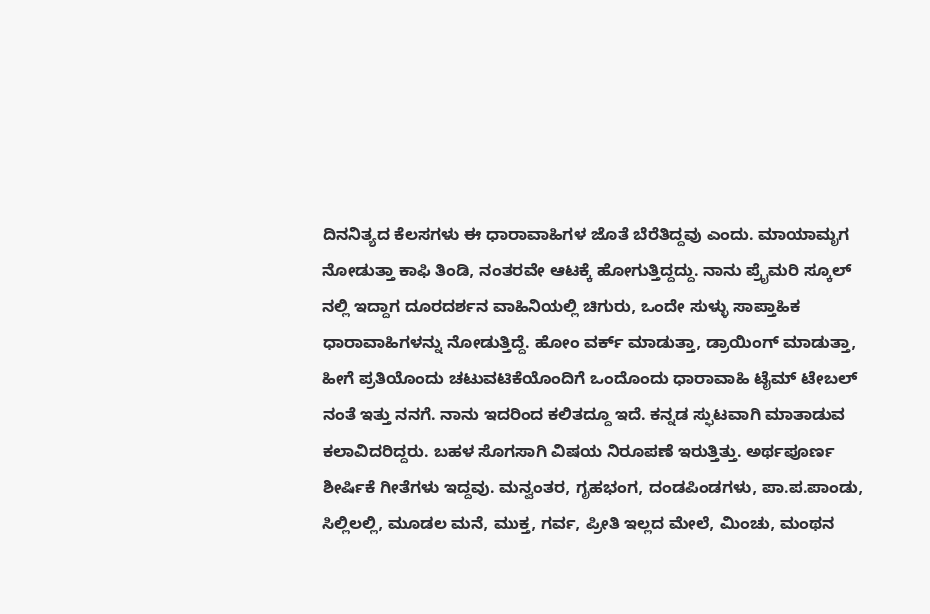ದಿನನಿತ್ಯದ ಕೆಲಸಗಳು ಈ ಧಾರಾವಾಹಿಗಳ ಜೊತೆ ಬೆರೆತಿದ್ದವು ಎಂದು. ಮಾಯಾಮೃಗ ನೋಡುತ್ತಾ ಕಾಫಿ ತಿಂಡಿ, ನಂತರವೇ ಆಟಕ್ಕೆ ಹೋಗುತ್ತಿದ್ದದ್ದು. ನಾನು ಪ್ರೈಮರಿ ಸ್ಕೂಲ್ ನಲ್ಲಿ ಇದ್ದಾಗ ದೂರದರ್ಶನ ವಾಹಿನಿಯಲ್ಲಿ ಚಿಗುರು, ಒಂದೇ ಸುಳ್ಳು ಸಾಪ್ತಾಹಿಕ ಧಾರಾವಾಹಿಗಳನ್ನು ನೋಡುತ್ತಿದ್ದೆ. ಹೋಂ ವರ್ಕ್ ಮಾಡುತ್ತಾ, ಡ್ರಾಯಿಂಗ್ ಮಾಡುತ್ತಾ, ಹೀಗೆ ಪ್ರತಿಯೊಂದು ಚಟುವಟಿಕೆಯೊಂದಿಗೆ ಒಂದೊಂದು ಧಾರಾವಾಹಿ ಟೈಮ್ ಟೇಬಲ್ ನಂತೆ ಇತ್ತು ನನಗೆ. ನಾನು ಇದರಿಂದ ಕಲಿತದ್ದೂ ಇದೆ. ಕನ್ನಡ ಸ್ಫುಟವಾಗಿ ಮಾತಾಡುವ ಕಲಾವಿದರಿದ್ದರು. ಬಹಳ ಸೊಗಸಾಗಿ ವಿಷಯ ನಿರೂಪಣೆ ಇರುತ್ತಿತ್ತು. ಅರ್ಥಪೂರ್ಣ ಶೀರ್ಷಿಕೆ ಗೀತೆಗಳು ಇದ್ದವು. ಮನ್ವಂತರ, ಗೃಹಭಂಗ, ದಂಡಪಿಂಡಗಳು, ಪಾ.ಪ.ಪಾಂಡು, ಸಿಲ್ಲಿಲಲ್ಲಿ, ಮೂಡಲ ಮನೆ, ಮುಕ್ತ, ಗರ್ವ, ಪ್ರೀತಿ ಇಲ್ಲದ ಮೇಲೆ, ಮಿಂಚು, ಮಂಥನ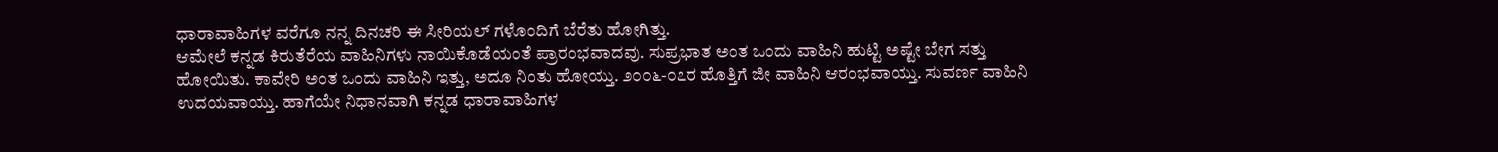ಧಾರಾವಾಹಿಗಳ ವರೆಗೂ ನನ್ನ ದಿನಚರಿ ಈ ಸೀರಿಯಲ್ ಗಳೊಂದಿಗೆ ಬೆರೆತು ಹೋಗಿತ್ತು.
ಆಮೇಲೆ ಕನ್ನಡ ಕಿರುತೆರೆಯ ವಾಹಿನಿಗಳು ನಾಯಿಕೊಡೆಯಂತೆ ಪ್ರಾರಂಭವಾದವು. ಸುಪ್ರಭಾತ ಅಂತ ಒಂದು ವಾಹಿನಿ ಹುಟ್ಟಿ ಅಷ್ಟೇ ಬೇಗ ಸತ್ತು ಹೋಯಿತು. ಕಾವೇರಿ ಅಂತ ಒಂದು ವಾಹಿನಿ ಇತ್ತು, ಅದೂ ನಿಂತು ಹೋಯ್ತು. ೨೦೦೬-೦೭ರ ಹೊತ್ತಿಗೆ ಜೀ ವಾಹಿನಿ ಆರಂಭವಾಯ್ತು. ಸುವರ್ಣ ವಾಹಿನಿ ಉದಯವಾಯ್ತು. ಹಾಗೆಯೇ ನಿಧಾನವಾಗಿ ಕನ್ನಡ ಧಾರಾವಾಹಿಗಳ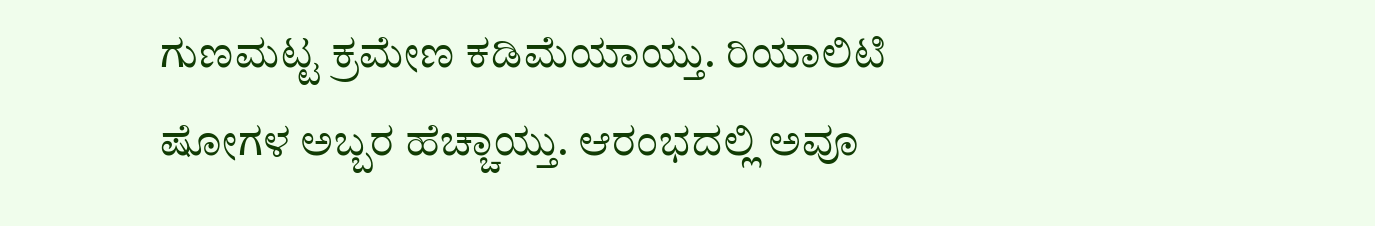ಗುಣಮಟ್ಟ ಕ್ರಮೇಣ ಕಡಿಮೆಯಾಯ್ತು. ರಿಯಾಲಿಟಿ ಷೋಗಳ ಅಬ್ಬರ ಹೆಚ್ಚಾಯ್ತು. ಆರಂಭದಲ್ಲಿ ಅವೂ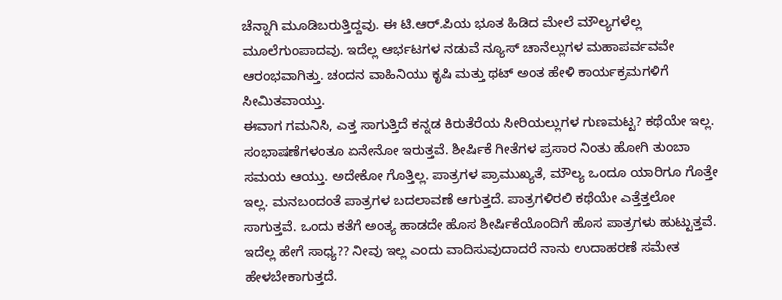ಚೆನ್ನಾಗಿ ಮೂಡಿಬರುತ್ತಿದ್ದವು. ಈ ಟಿ.ಆರ್.ಪಿಯ ಭೂತ ಹಿಡಿದ ಮೇಲೆ ಮೌಲ್ಯಗಳೆಲ್ಲ ಮೂಲೆಗುಂಪಾದವು. ಇದೆಲ್ಲ ಆರ್ಭಟಗಳ ನಡುವೆ ನ್ಯೂಸ್ ಚಾನೆಲ್ಲುಗಳ ಮಹಾಪರ್ವವವೇ ಆರಂಭವಾಗಿತ್ತು. ಚಂದನ ವಾಹಿನಿಯು ಕೃಷಿ ಮತ್ತು ಥಟ್ ಅಂತ ಹೇಳಿ ಕಾರ್ಯಕ್ರಮಗಳಿಗೆ ಸೀಮಿತವಾಯ್ತು.
ಈವಾಗ ಗಮನಿಸಿ, ಎತ್ತ ಸಾಗುತ್ತಿದೆ ಕನ್ನಡ ಕಿರುತೆರೆಯ ಸೀರಿಯಲ್ಲುಗಳ ಗುಣಮಟ್ಟ? ಕಥೆಯೇ ಇಲ್ಲ. ಸಂಭಾಷಣೆಗಳಂತೂ ಏನೇನೋ ಇರುತ್ತವೆ. ಶೀರ್ಷಿಕೆ ಗೀತೆಗಳ ಪ್ರಸಾರ ನಿಂತು ಹೋಗಿ ತುಂಬಾ ಸಮಯ ಆಯ್ತು. ಅದೇಕೋ ಗೊತ್ತಿಲ್ಲ. ಪಾತ್ರಗಳ ಪ್ರಾಮುಖ್ಯತೆ, ಮೌಲ್ಯ ಒಂದೂ ಯಾರಿಗೂ ಗೊತ್ತೇ ಇಲ್ಲ. ಮನಬಂದಂತೆ ಪಾತ್ರಗಳ ಬದಲಾವಣೆ ಆಗುತ್ತದೆ. ಪಾತ್ರಗಳಿರಲಿ ಕಥೆಯೇ ಎತ್ತೆತ್ತಲೋ ಸಾಗುತ್ತವೆ. ಒಂದು ಕತೆಗೆ ಅಂತ್ಯ ಹಾಡದೇ ಹೊಸ ಶೀರ್ಷಿಕೆಯೊಂದಿಗೆ ಹೊಸ ಪಾತ್ರಗಳು ಹುಟ್ಟುತ್ತವೆ.
ಇದೆಲ್ಲ ಹೇಗೆ ಸಾಧ್ಯ?? ನೀವು ಇಲ್ಲ ಎಂದು ವಾದಿಸುವುದಾದರೆ ನಾನು ಉದಾಹರಣೆ ಸಮೇತ ಹೇಳಬೇಕಾಗುತ್ತದೆ.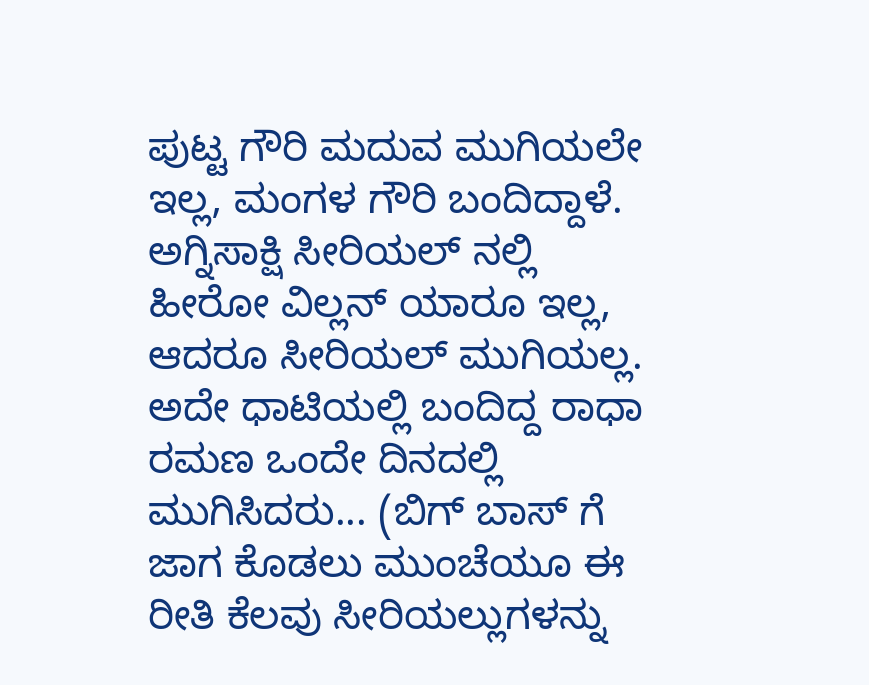ಪುಟ್ಟ ಗೌರಿ ಮದುವ ಮುಗಿಯಲೇ ಇಲ್ಲ, ಮಂಗಳ ಗೌರಿ ಬಂದಿದ್ದಾಳೆ. ಅಗ್ನಿಸಾಕ್ಷಿ ಸೀರಿಯಲ್ ನಲ್ಲಿ ಹೀರೋ ವಿಲ್ಲನ್ ಯಾರೂ ಇಲ್ಲ, ಆದರೂ ಸೀರಿಯಲ್ ಮುಗಿಯಲ್ಲ. ಅದೇ ಧಾಟಿಯಲ್ಲಿ ಬಂದಿದ್ದ ರಾಧಾ ರಮಣ ಒಂದೇ ದಿನದಲ್ಲಿ ಮುಗಿಸಿದರು... (ಬಿಗ್ ಬಾಸ್ ಗೆ ಜಾಗ ಕೊಡಲು ಮುಂಚೆಯೂ ಈ ರೀತಿ ಕೆಲವು ಸೀರಿಯಲ್ಲುಗಳನ್ನು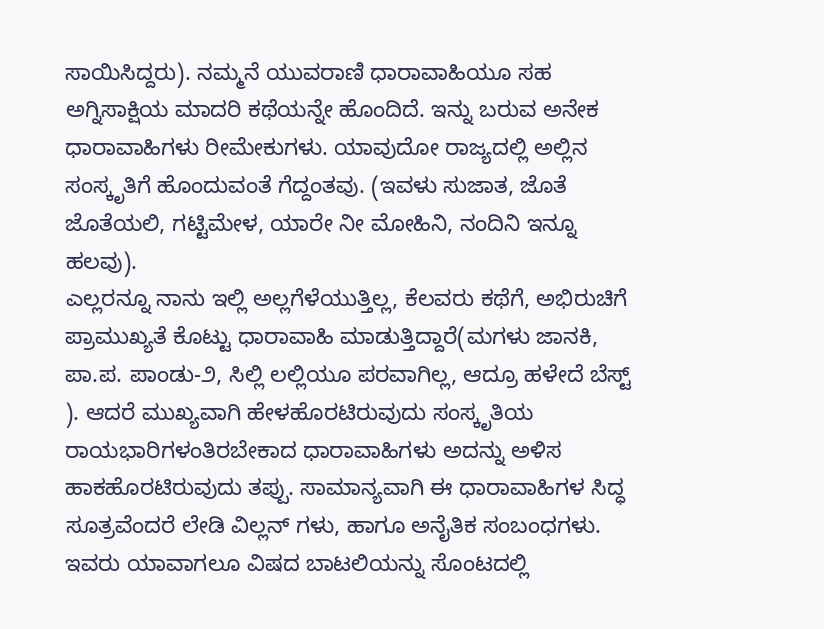ಸಾಯಿಸಿದ್ದರು). ನಮ್ಮನೆ ಯುವರಾಣಿ ಧಾರಾವಾಹಿಯೂ ಸಹ ಅಗ್ನಿಸಾಕ್ಷಿಯ ಮಾದರಿ ಕಥೆಯನ್ನೇ ಹೊಂದಿದೆ. ಇನ್ನು ಬರುವ ಅನೇಕ ಧಾರಾವಾಹಿಗಳು ರೀಮೇಕುಗಳು. ಯಾವುದೋ ರಾಜ್ಯದಲ್ಲಿ ಅಲ್ಲಿನ ಸಂಸ್ಕೃತಿಗೆ ಹೊಂದುವಂತೆ ಗೆದ್ದಂತವು. (ಇವಳು ಸುಜಾತ, ಜೊತೆ ಜೊತೆಯಲಿ, ಗಟ್ಟಿಮೇಳ, ಯಾರೇ ನೀ ಮೋಹಿನಿ, ನಂದಿನಿ ಇನ್ನೂ ಹಲವು).
ಎಲ್ಲರನ್ನೂ ನಾನು ಇಲ್ಲಿ ಅಲ್ಲಗೆಳೆಯುತ್ತಿಲ್ಲ, ಕೆಲವರು ಕಥೆಗೆ, ಅಭಿರುಚಿಗೆ ಪ್ರಾಮುಖ್ಯತೆ ಕೊಟ್ಟು ಧಾರಾವಾಹಿ ಮಾಡುತ್ತಿದ್ದಾರೆ(ಮಗಳು ಜಾನಕಿ, ಪಾ.ಪ. ಪಾಂಡು-೨, ಸಿಲ್ಲಿ ಲಲ್ಲಿಯೂ ಪರವಾಗಿಲ್ಲ, ಆದ್ರೂ ಹಳೇದೆ ಬೆಸ್ಟ್ ). ಆದರೆ ಮುಖ್ಯವಾಗಿ ಹೇಳಹೊರಟಿರುವುದು ಸಂಸ್ಕೃತಿಯ ರಾಯಭಾರಿಗಳಂತಿರಬೇಕಾದ ಧಾರಾವಾಹಿಗಳು ಅದನ್ನು ಅಳಿಸ ಹಾಕಹೊರಟಿರುವುದು ತಪ್ಪು. ಸಾಮಾನ್ಯವಾಗಿ ಈ ಧಾರಾವಾಹಿಗಳ ಸಿದ್ಧ ಸೂತ್ರವೆಂದರೆ ಲೇಡಿ ವಿಲ್ಲನ್ ಗಳು, ಹಾಗೂ ಅನೈತಿಕ ಸಂಬಂಧಗಳು. ಇವರು ಯಾವಾಗಲೂ ವಿಷದ ಬಾಟಲಿಯನ್ನು ಸೊಂಟದಲ್ಲಿ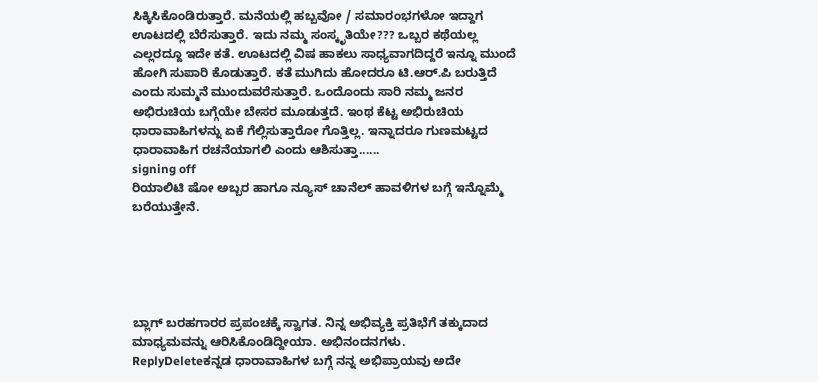ಸಿಕ್ಕಿಸಿಕೊಂಡಿರುತ್ತಾರೆ. ಮನೆಯಲ್ಲಿ ಹಬ್ಬವೋ / ಸಮಾರಂಭಗಳೋ ಇದ್ದಾಗ ಊಟದಲ್ಲಿ ಬೆರೆಸುತ್ತಾರೆ. ಇದು ನಮ್ಮ ಸಂಸ್ಕೃತಿಯೇ??? ಒಬ್ಬರ ಕಥೆಯಲ್ಲ ಎಲ್ಲರದ್ದೂ ಇದೇ ಕತೆ. ಊಟದಲ್ಲಿ ವಿಷ ಹಾಕಲು ಸಾಧ್ಯವಾಗದಿದ್ದರೆ ಇನ್ನೂ ಮುಂದೆ ಹೋಗಿ ಸುಪಾರಿ ಕೊಡುತ್ತಾರೆ. ಕತೆ ಮುಗಿದು ಹೋದರೂ ಟಿ.ಆರ್.ಪಿ ಬರುತ್ತಿದೆ ಎಂದು ಸುಮ್ಮನೆ ಮುಂದುವರೆಸುತ್ತಾರೆ. ಒಂದೊಂದು ಸಾರಿ ನಮ್ಮ ಜನರ ಅಭಿರುಚಿಯ ಬಗ್ಗೆಯೇ ಬೇಸರ ಮೂಡುತ್ತದೆ. ಇಂಥ ಕೆಟ್ಟ ಅಭಿರುಚಿಯ ಧಾರಾವಾಹಿಗಳನ್ನು ಏಕೆ ಗೆಲ್ಲಿಸುತ್ತಾರೋ ಗೊತ್ತಿಲ್ಲ. ಇನ್ನಾದರೂ ಗುಣಮಟ್ಟದ ಧಾರಾವಾಹಿಗ ರಚನೆಯಾಗಲಿ ಎಂದು ಆಶಿಸುತ್ತಾ......
signing off
ರಿಯಾಲಿಟಿ ಷೋ ಅಬ್ಬರ ಹಾಗೂ ನ್ಯೂಸ್ ಚಾನೆಲ್ ಹಾವಳಿಗಳ ಬಗ್ಗೆ ಇನ್ನೊಮ್ಮೆ ಬರೆಯುತ್ತೇನೆ.





ಬ್ಲಾಗ್ ಬರಹಗಾರರ ಪ್ರಪಂಚಕ್ಕೆ ಸ್ವಾಗತ. ನಿನ್ನ ಅಭಿವ್ಯಕ್ತಿ ಪ್ರತಿಭೆಗೆ ತಕ್ಕುದಾದ ಮಾಧ್ಯಮವನ್ನು ಆರಿಸಿಕೊಂಡಿದ್ದೀಯಾ. ಅಭಿನಂದನಗಳು.
ReplyDeleteಕನ್ನಡ ಧಾರಾವಾಹಿಗಳ ಬಗ್ಗೆ ನನ್ನ ಅಭಿಪ್ರಾಯವು ಅದೇ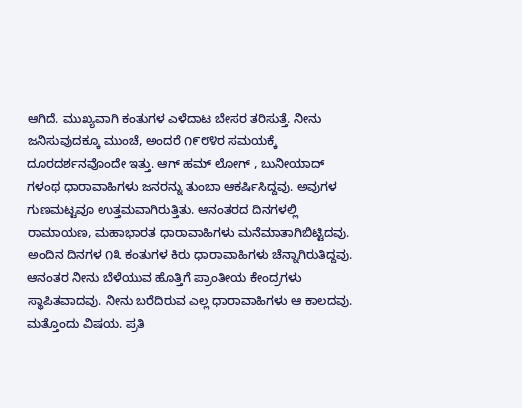ಆಗಿದೆ. ಮುಖ್ಯವಾಗಿ ಕಂತುಗಳ ಎಳೆದಾಟ ಬೇಸರ ತರಿಸುತ್ತೆ. ನೀನು ಜನಿಸುವುದಕ್ಕೂ ಮುಂಚೆ, ಅಂದರೆ ೧೯೮೪ರ ಸಮಯಕ್ಕೆ ದೂರದರ್ಶನವೊಂದೇ ಇತ್ತು. ಆಗ್ ಹಮ್ ಲೋಗ್ , ಬುನೀಯಾದ್ ಗಳಂಥ ಧಾರಾವಾಹಿಗಳು ಜನರನ್ನು ತುಂಬಾ ಆಕರ್ಷಿಸಿದ್ದವು. ಅವುಗಳ ಗುಣಮಟ್ಟವೂ ಉತ್ತಮವಾಗಿರುತ್ತಿತು. ಆನಂತರದ ದಿನಗಳಲ್ಲಿ ರಾಮಾಯಣ, ಮಹಾಭಾರತ ಧಾರಾವಾಹಿಗಳು ಮನೆಮಾತಾಗಿಬಿಟ್ಟಿದವು. ಅಂದಿನ ದಿನಗಳ ೧೩ ಕಂತುಗಳ ಕಿರು ಧಾರಾವಾಹಿಗಳು ಚೆನ್ನಾಗಿರುತಿದ್ದವು.
ಆನಂತರ ನೀನು ಬೆಳೆಯುವ ಹೊತ್ತಿಗೆ ಪ್ರಾಂತೀಯ ಕೇಂದ್ರಗಳು ಸ್ಥಾಪಿತವಾದವು. ನೀನು ಬರೆದಿರುವ ಎಲ್ಲ ಧಾರಾವಾಹಿಗಳು ಆ ಕಾಲದವು.
ಮತ್ತೊಂದು ವಿಷಯ. ಪ್ರತಿ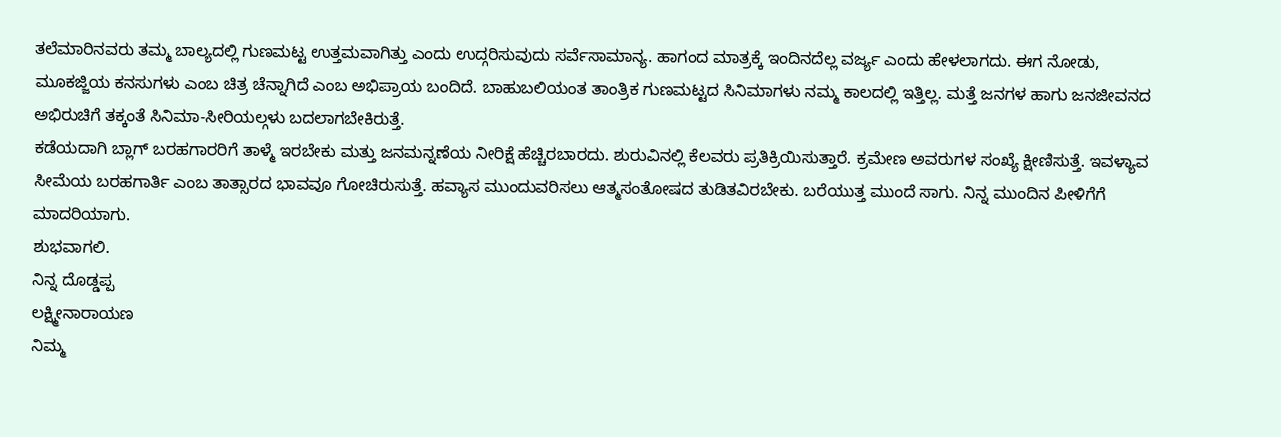ತಲೆಮಾರಿನವರು ತಮ್ಮ ಬಾಲ್ಯದಲ್ಲಿ ಗುಣಮಟ್ಟ ಉತ್ತಮವಾಗಿತ್ತು ಎಂದು ಉದ್ಗರಿಸುವುದು ಸರ್ವೆಸಾಮಾನ್ಯ. ಹಾಗಂದ ಮಾತ್ರಕ್ಕೆ ಇಂದಿನದೆಲ್ಲ ವರ್ಜ್ಯ ಎಂದು ಹೇಳಲಾಗದು. ಈಗ ನೋಡು, ಮೂಕಜ್ಜಿಯ ಕನಸುಗಳು ಎಂಬ ಚಿತ್ರ ಚೆನ್ನಾಗಿದೆ ಎಂಬ ಅಭಿಪ್ರಾಯ ಬಂದಿದೆ. ಬಾಹುಬಲಿಯಂತ ತಾಂತ್ರಿಕ ಗುಣಮಟ್ಟದ ಸಿನಿಮಾಗಳು ನಮ್ಮ ಕಾಲದಲ್ಲಿ ಇತ್ತಿಲ್ಲ. ಮತ್ತೆ ಜನಗಳ ಹಾಗು ಜನಜೀವನದ ಅಭಿರುಚಿಗೆ ತಕ್ಕಂತೆ ಸಿನಿಮಾ-ಸೀರಿಯಲ್ಗಳು ಬದಲಾಗಬೇಕಿರುತ್ತೆ.
ಕಡೆಯದಾಗಿ ಬ್ಲಾಗ್ ಬರಹಗಾರರಿಗೆ ತಾಳ್ಮೆ ಇರಬೇಕು ಮತ್ತು ಜನಮನ್ನಣೆಯ ನೀರಿಕ್ಷೆ ಹೆಚ್ಚಿರಬಾರದು. ಶುರುವಿನಲ್ಲಿ ಕೆಲವರು ಪ್ರತಿಕ್ರಿಯಿಸುತ್ತಾರೆ. ಕ್ರಮೇಣ ಅವರುಗಳ ಸಂಖ್ಯೆ ಕ್ಷೀಣಿಸುತ್ತೆ. ಇವಳ್ಯಾವ ಸೀಮೆಯ ಬರಹಗಾರ್ತಿ ಎಂಬ ತಾತ್ಸಾರದ ಭಾವವೂ ಗೋಚಿರುಸುತ್ತೆ. ಹವ್ಯಾಸ ಮುಂದುವರಿಸಲು ಆತ್ಮಸಂತೋಷದ ತುಡಿತವಿರಬೇಕು. ಬರೆಯುತ್ತ ಮುಂದೆ ಸಾಗು. ನಿನ್ನ ಮುಂದಿನ ಪೀಳಿಗೆಗೆ ಮಾದರಿಯಾಗು.
ಶುಭವಾಗಲಿ.
ನಿನ್ನ ದೊಡ್ಡಪ್ಪ
ಲಕ್ಷ್ಮೀನಾರಾಯಣ
ನಿಮ್ಮ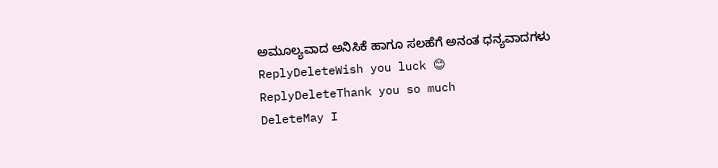ಅಮೂಲ್ಯವಾದ ಅನಿಸಿಕೆ ಹಾಗೂ ಸಲಹೆಗೆ ಅನಂತ ಧನ್ಯವಾದಗಳು
ReplyDeleteWish you luck 😊
ReplyDeleteThank you so much
DeleteMay I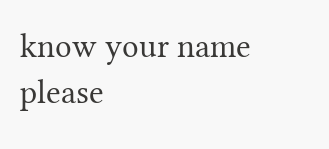know your name please